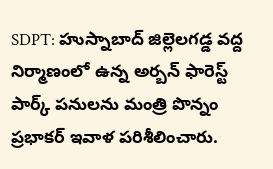SDPT: హుస్నాబాద్ జిల్లెలగడ్డ వద్ద నిర్మాణంలో ఉన్న అర్బన్ ఫారెస్ట్ పార్క్ పనులను మంత్రి పొన్నం ప్రభాకర్ ఇవాళ పరిశీలించారు.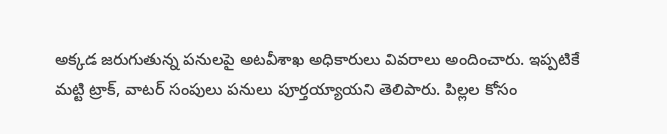అక్కడ జరుగుతున్న పనులపై అటవీశాఖ అధికారులు వివరాలు అందించారు. ఇప్పటికే మట్టి ట్రాక్, వాటర్ సంపులు పనులు పూర్తయ్యాయని తెలిపారు. పిల్లల కోసం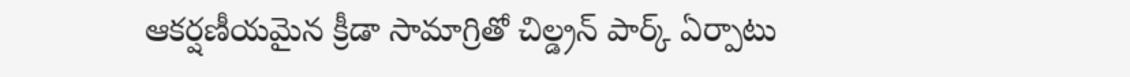ఆకర్షణీయమైన క్రీడా సామాగ్రితో చిల్డ్రన్ పార్క్ ఏర్పాటు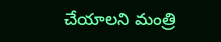చేయాలని మంత్రి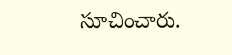సూచించారు.